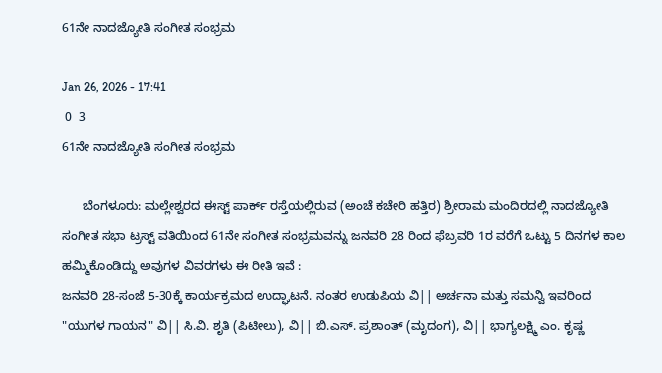61ನೇ ನಾದಜ್ಯೋತಿ ಸಂಗೀತ ಸಂಭ್ರಮ

Jan 26, 2026 - 17:41
 0  3
61ನೇ ನಾದಜ್ಯೋತಿ ಸಂಗೀತ ಸಂಭ್ರಮ

      ಬೆಂಗಳೂರು: ಮಲ್ಲೇಶ್ವರದ ಈಸ್ಟ್ ಪಾರ್ಕ್ ರಸ್ತೆಯಲ್ಲಿರುವ (ಅಂಚೆ ಕಚೇರಿ ಹತ್ತಿರ) ಶ್ರೀರಾಮ ಮಂದಿರದಲ್ಲಿ ನಾದಜ್ಯೋತಿ ಸಂಗೀತ ಸಭಾ ಟ್ರಸ್ಟ್ ವತಿಯಿಂದ 61ನೇ ಸಂಗೀತ ಸಂಭ್ರಮವನ್ನು ಜನವರಿ 28 ರಿಂದ ಫೆಬ್ರವರಿ 1ರ ವರೆಗೆ ಒಟ್ಟು 5 ದಿನಗಳ ಕಾಲ ಹಮ್ಮಿಕೊಂಡಿದ್ದು ಅವುಗಳ ವಿವರಗಳು ಈ ರೀತಿ ಇವೆ :
ಜನವರಿ 28-ಸಂಜೆ 5-30ಕ್ಕೆ ಕಾರ್ಯಕ್ರಮದ ಉದ್ಘಾಟನೆ. ನಂತರ ಉಡುಪಿಯ ವಿ|| ಅರ್ಚನಾ ಮತ್ತು ಸಮನ್ವಿ ಇವರಿಂದ "ಯುಗಳ ಗಾಯನ" ವಿ|| ಸಿ.ವಿ. ಶೃತಿ (ಪಿಟೀಲು), ವಿ|| ಬಿ.ಎಸ್. ಪ್ರಶಾಂತ್ (ಮೃದಂಗ), ವಿ|| ಭಾಗ್ಯಲಕ್ಷ್ಮಿ ಎಂ. ಕೃಷ್ಣ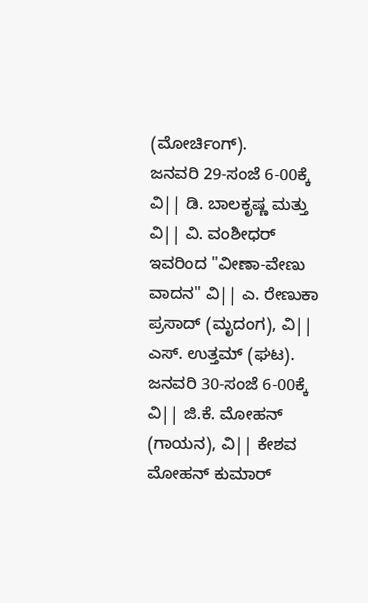(ಮೋರ್ಚಿಂಗ್).
ಜನವರಿ 29-ಸಂಜೆ 6-00ಕ್ಕೆ ವಿ|| ಡಿ. ಬಾಲಕೃಷ್ಣ ಮತ್ತು ವಿ|| ವಿ. ವಂಶೀಧರ್ ಇವರಿಂದ "ವೀಣಾ-ವೇಣು ವಾದನ" ವಿ|| ಎ. ರೇಣುಕಾ ಪ್ರಸಾದ್ (ಮೃದಂಗ), ವಿ|| ಎಸ್. ಉತ್ತಮ್ (ಘಟ).
ಜನವರಿ 30-ಸಂಜೆ 6-00ಕ್ಕೆ ವಿ|| ಜಿ.ಕೆ. ಮೋಹನ್ (ಗಾಯನ), ವಿ|| ಕೇಶವ ಮೋಹನ್ ಕುಮಾರ್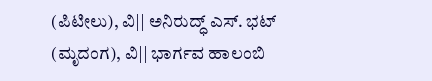(ಪಿಟೀಲು), ವಿ|| ಅನಿರುದ್ಧ್ ಎಸ್. ಭಟ್ (ಮೃದಂಗ), ವಿ|| ಭಾರ್ಗವ ಹಾಲಂಬಿ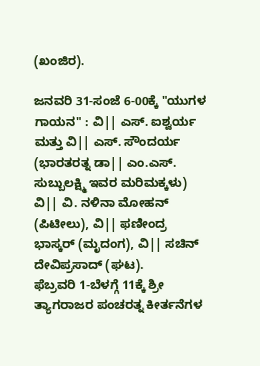(ಖಂಜಿರ).

ಜನವರಿ 31-ಸಂಜೆ 6-00ಕ್ಕೆ "ಯುಗಳ ಗಾಯನ" : ವಿ|| ಎಸ್. ಐಶ್ವರ್ಯ ಮತ್ತು ವಿ|| ಎಸ್. ಸೌಂದರ್ಯ (ಭಾರತರತ್ನ ಡಾ|| ಎಂ.ಎಸ್. ಸುಬ್ಬುಲಕ್ಷ್ಮಿ ಇವರ ಮರಿಮಕ್ಕಳು) ವಿ|| ವಿ. ನಳಿನಾ ಮೋಹನ್ (ಪಿಟೀಲು), ವಿ|| ಫಣೀಂದ್ರ ಭಾಸ್ಕರ್ (ಮೃದಂಗ), ವಿ|| ಸಚಿನ್ ದೇವಿಪ್ರಸಾದ್ (ಘಟ).
ಫೆಬ್ರವರಿ 1-ಬೆಳಗ್ಗೆ 11ಕ್ಕೆ ಶ್ರೀ ತ್ಯಾಗರಾಜರ ಪಂಚರತ್ನ ಕೀರ್ತನೆಗಳ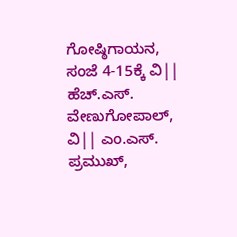ಗೋಷ್ಠಿಗಾಯನ, ಸಂಜೆ 4-15ಕ್ಕೆ ವಿ||  ಹೆಚ್.ಎಸ್. ವೇಣುಗೋಪಾಲ್, ವಿ|| ಎಂ.ಎಸ್. ಪ್ರಮುಖ್,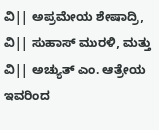ವಿ|| ಅಪ್ರಮೇಯ ಶೇಷಾದ್ರಿ, ವಿ|| ಸುಹಾಸ್ ಮುರಳಿ, ಮತ್ತು ವಿ|| ಅಚ್ಯುತ್ ಎಂ. ಆತ್ರೇಯ ಇವರಿಂದ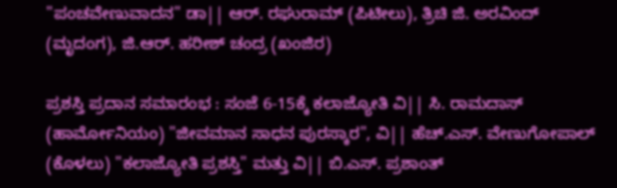"ಪಂಚವೇಣುವಾದನ" ಡಾ|| ಆರ್. ರಘುರಾಮ್ (ಪಿಟೀಲು), ತ್ರಿಚಿ ಜಿ. ಅರವಿಂದ್ (ಮೃದಂಗ), ಜಿ.ಆರ್. ಹರೀಶ್ ಚಂದ್ರ (ಖಂಜಿರ)

ಪ್ರಶಸ್ತಿ ಪ್ರದಾನ ಸಮಾರಂಭ : ಸಂಜೆ 6-15ಕ್ಕೆ ಕಲಾಜ್ಯೋತಿ ವಿ|| ಸಿ. ರಾಮದಾಸ್ (ಹಾರ್ಮೋನಿಯಂ) "ಜೀವಮಾನ ಸಾಧನ ಪುರಸ್ಕಾರ", ವಿ|| ಹೆಚ್.ಎಸ್. ವೇಣುಗೋಪಾಲ್ (ಕೊಳಲು) "ಕಲಾಜ್ಯೋತಿ ಪ್ರಶಸ್ತಿ" ಮತ್ತು ವಿ|| ಬಿ.ಎಸ್. ಪ್ರಶಾಂತ್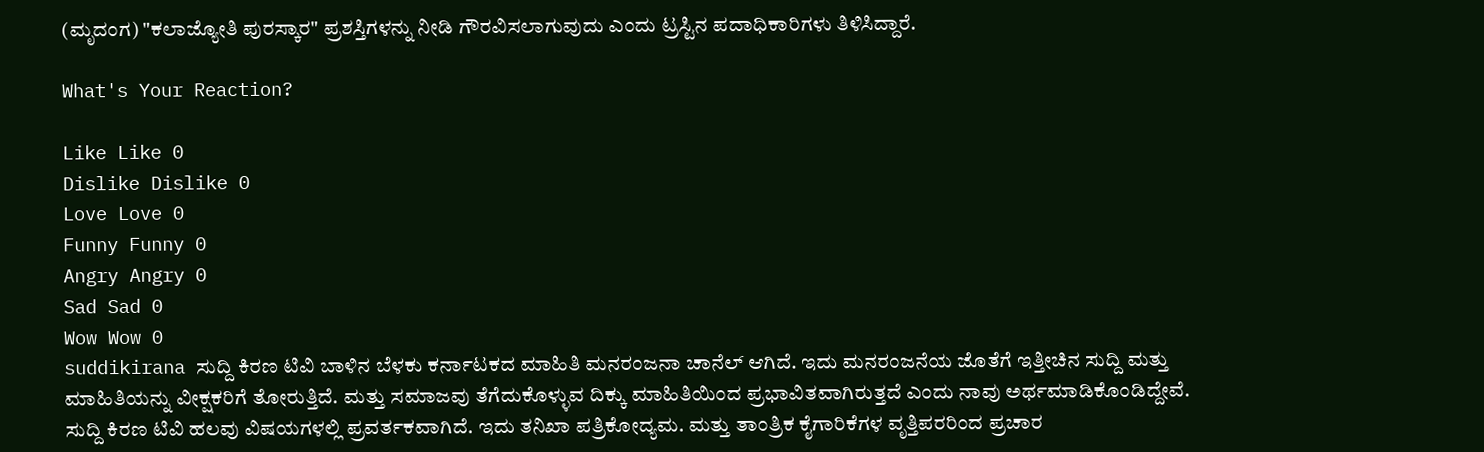(ಮೃದಂಗ) "ಕಲಾಜ್ಯೋತಿ ಪುರಸ್ಕಾರ" ಪ್ರಶಸ್ತಿಗಳನ್ನು ನೀಡಿ ಗೌರವಿಸಲಾಗುವುದು ಎಂದು ಟ್ರಸ್ಟಿನ ಪದಾಧಿಕಾರಿಗಳು ತಿಳಿಸಿದ್ದಾರೆ.

What's Your Reaction?

Like Like 0
Dislike Dislike 0
Love Love 0
Funny Funny 0
Angry Angry 0
Sad Sad 0
Wow Wow 0
suddikirana ಸುದ್ದಿ ಕಿರಣ ಟಿವಿ ಬಾಳಿನ ಬೆಳಕು ಕರ್ನಾಟಕದ ಮಾಹಿತಿ ಮನರಂಜನಾ ಚಾನೆಲ್ ಆಗಿದೆ. ಇದು ಮನರಂಜನೆಯ ಜೊತೆಗೆ ಇತ್ತೀಚಿನ ಸುದ್ದಿ ಮತ್ತು ಮಾಹಿತಿಯನ್ನು ವೀಕ್ಷಕರಿಗೆ ತೋರುತ್ತಿದೆ. ಮತ್ತು ಸಮಾಜವು ತೆಗೆದುಕೊಳ್ಳುವ ದಿಕ್ಕು ಮಾಹಿತಿಯಿಂದ ಪ್ರಭಾವಿತವಾಗಿರುತ್ತದೆ ಎಂದು ನಾವು ಅರ್ಥಮಾಡಿಕೊಂಡಿದ್ದೇವೆ. ಸುದ್ದಿ ಕಿರಣ ಟಿವಿ ಹಲವು ವಿಷಯಗಳಲ್ಲಿ ಪ್ರವರ್ತಕವಾಗಿದೆ. ಇದು ತನಿಖಾ ಪತ್ರಿಕೋದ್ಯಮ. ಮತ್ತು ತಾಂತ್ರಿಕ ಕೈಗಾರಿಕೆಗಳ ವೃತ್ತಿಪರರಿಂದ ಪ್ರಚಾರ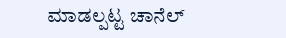ಮಾಡಲ್ಪಟ್ಟ ಚಾನೆಲ್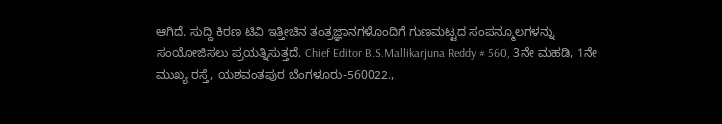ಆಗಿದೆ. ಸುದ್ದಿ ಕಿರಣ ಟಿವಿ ಇತ್ತೀಚಿನ ತಂತ್ರಜ್ಞಾನಗಳೊಂದಿಗೆ ಗುಣಮಟ್ಟದ ಸಂಪನ್ಮೂಲಗಳನ್ನು ಸಂಯೋಜಿಸಲು ಪ್ರಯತ್ನಿಸುತ್ತದೆ. Chief Editor B.S.Mallikarjuna Reddy # 560, 3ನೇ ಮಹಡಿ, 1ನೇ ಮುಖ್ಯ ರಸ್ತೆ, ಯಶವಂತಪುರ ಬೆಂಗಳೂರು-560022.,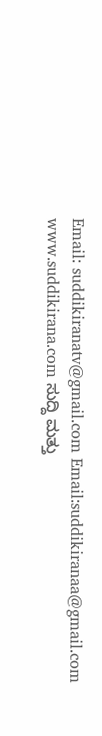Email: suddikiranatv@gmail.com Email:suddikiranaa@gmail.com www.suddikirana.com ಸುದ್ದಿ ಮತ್ತು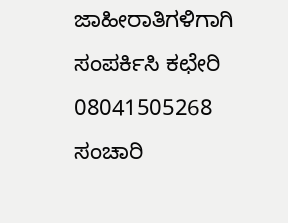ಜಾಹೀರಾತಿಗಳಿಗಾಗಿ ಸಂಪರ್ಕಿಸಿ ಕಛೇರಿ 08041505268 ಸಂಚಾರಿ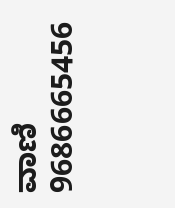ವಾಣಿ 9686665456